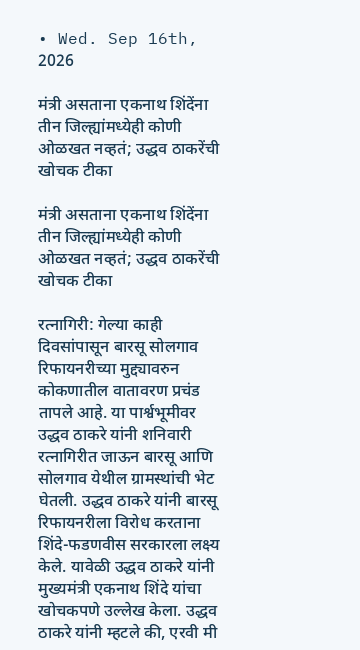• Wed. Sep 16th, 2026

मंत्री असताना एकनाथ शिंदेंना तीन जिल्ह्यांमध्येही कोणी ओळखत नव्हतं; उद्धव ठाकरेंची खोचक टीका

मंत्री असताना एकनाथ शिंदेंना तीन जिल्ह्यांमध्येही कोणी ओळखत नव्हतं; उद्धव ठाकरेंची खोचक टीका

रत्नागिरी: गेल्या काही दिवसांपासून बारसू सोलगाव रिफायनरीच्या मुद्द्यावरुन कोकणातील वातावरण प्रचंड तापले आहे. या पार्श्वभूमीवर उद्धव ठाकरे यांनी शनिवारी रत्नागिरीत जाऊन बारसू आणि सोलगाव येथील ग्रामस्थांची भेट घेतली. उद्धव ठाकरे यांनी बारसू रिफायनरीला विरोध करताना शिंदे-फडणवीस सरकारला लक्ष्य केले. यावेळी उद्धव ठाकरे यांनी मुख्यमंत्री एकनाथ शिंदे यांचा खोचकपणे उल्लेख केला. उद्धव ठाकरे यांनी म्हटले की, एरवी मी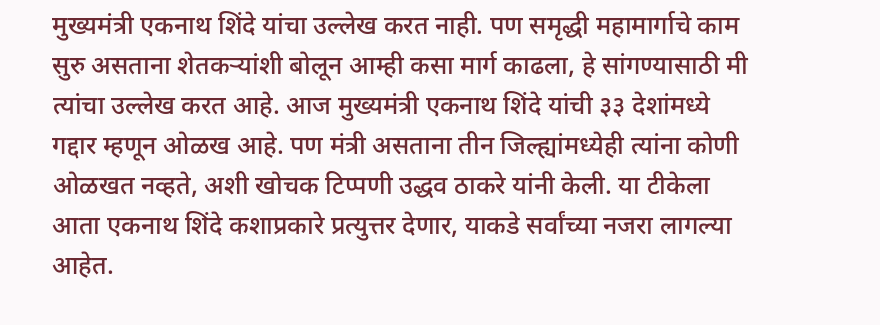मुख्यमंत्री एकनाथ शिंदे यांचा उल्लेख करत नाही. पण समृद्धी महामार्गाचे काम सुरु असताना शेतकऱ्यांशी बोलून आम्ही कसा मार्ग काढला, हे सांगण्यासाठी मी त्यांचा उल्लेख करत आहे. आज मुख्यमंत्री एकनाथ शिंदे यांची ३३ देशांमध्ये गद्दार म्हणून ओळख आहे. पण मंत्री असताना तीन जिल्ह्यांमध्येही त्यांना कोणी ओळखत नव्हते, अशी खोचक टिप्पणी उद्धव ठाकरे यांनी केली. या टीकेला आता एकनाथ शिंदे कशाप्रकारे प्रत्युत्तर देणार, याकडे सर्वांच्या नजरा लागल्या आहेत.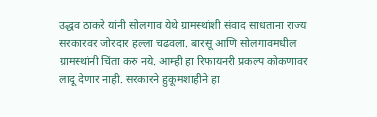उद्धव ठाकरे यांनी सोलगाव येथे ग्रामस्थांशी संवाद साधताना राज्य सरकारवर जोरदार हल्ला चढवला. बारसू आणि सोलगावमधील ग्रामस्थांनी चिंता करु नये. आम्ही हा रिफायनरी प्रकल्प कोकणावर लादू देणार नाही. सरकारने हुकूमशाहीने हा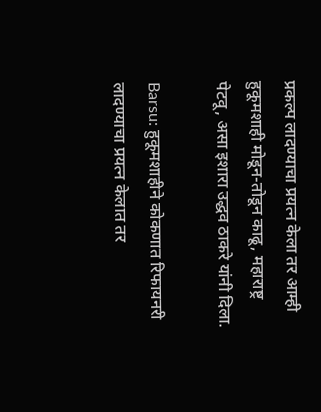प्रकल्प लादण्याचा प्रयत्न केला तर आम्ही हुकूमशाही मोडून-तोडून काढू, महाराष्ट्र पेटवू, असा इशारा उद्धव ठाकरे यांनी दिला.

Barsu: हुकूमशाहीने कोकणात रिफायनरी लादण्याचा प्रयत्न केलात तर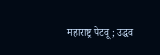महाराष्ट्र पेटवू; उद्धव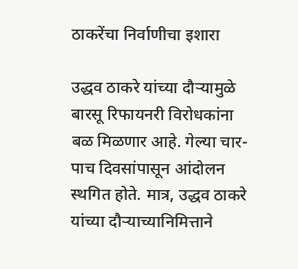ठाकरेंचा निर्वाणीचा इशारा

उद्धव ठाकरे यांच्या दौऱ्यामुळे बारसू रिफायनरी विरोधकांना बळ मिळणार आहे. गेल्या चार-पाच दिवसांपासून आंदोलन स्थगित होते. मात्र, उद्धव ठाकरे यांच्या दौऱ्याच्यानिमित्ताने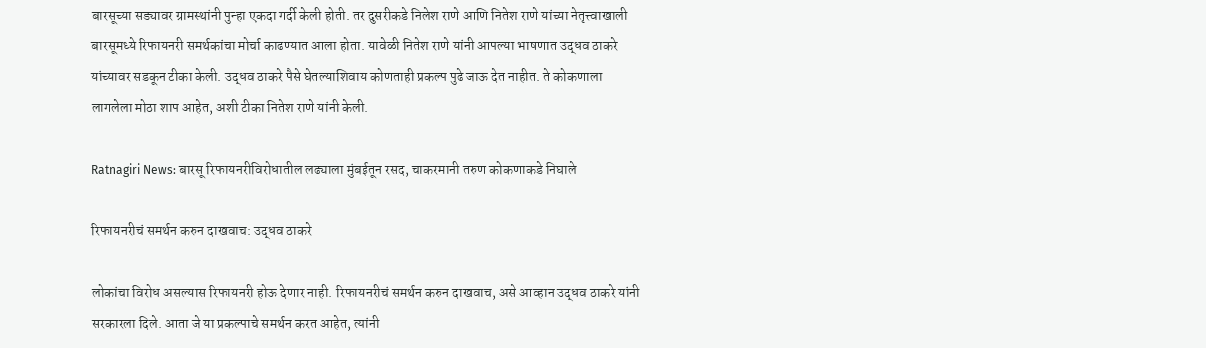बारसूच्या सड्यावर ग्रामस्थांनी पुन्हा एकदा गर्दी केली होती. तर दुसरीकडे निलेश राणे आणि नितेश राणे यांच्या नेतृत्त्वाखाली बारसूमध्ये रिफायनरी समर्थकांचा मोर्चा काढण्यात आला होता. यावेळी नितेश राणे यांनी आपल्या भाषणात उद्धव ठाकरे यांच्यावर सडकून टीका केली. उद्धव ठाकरे पैसे घेतल्याशिवाय कोणताही प्रकल्प पुढे जाऊ देत नाहीत. ते कोकणाला लागलेला मोठा शाप आहेत, अशी टीका नितेश राणे यांनी केली.

Ratnagiri News: बारसू रिफायनरीविरोधातील लढ्याला मुंबईतून रसद, चाकरमानी तरुण कोकणाकडे निघाले

रिफायनरीचं समर्थन करुन दाखवाच: उद्धव ठाकरे

लोकांचा विरोध असल्यास रिफायनरी होऊ देणार नाही. रिफायनरीचं समर्थन करुन दाखवाच, असे आव्हान उद्धव ठाकरे यांनी सरकारला दिले. आता जे या प्रकल्पाचे समर्थन करत आहेत, त्यांनी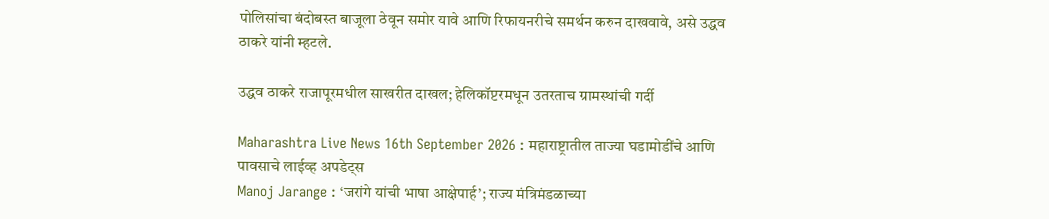पोलिसांचा बंदोबस्त बाजूला ठेवून समोर यावे आणि रिफायनरीचे समर्थन करुन दाखवावे, असे उद्धव ठाकरे यांनी म्हटले.

उद्धव ठाकरे राजापूरमधील साखरीत दाखल; हेलिकॉप्टरमधून उतरताच ग्रामस्थांची गर्दी

Maharashtra Live News 16th September 2026 : महाराष्ट्रातील ताज्या घडामोडींचे आणि पावसाचे लाईव्ह अपडेट्स
Manoj Jarange : ‘जरांगे यांची भाषा आक्षेपार्ह’; राज्य मंत्रिमंडळाच्या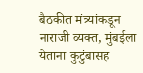बैठकीत मंत्र्यांकडून नाराजी व्यक्त, मुंबईला येताना कुटुंबासह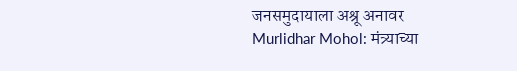जनसमुदायाला अश्रू अनावर
Murlidhar Mohol: मंत्र्याच्या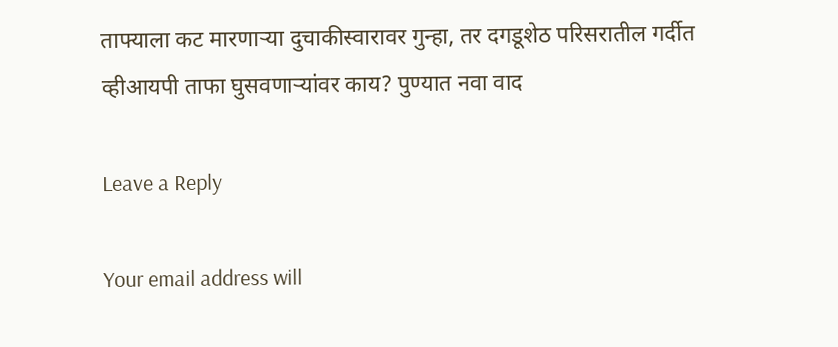ताफ्याला कट मारणाऱ्या दुचाकीस्वारावर गुन्हा, तर दगडूशेठ परिसरातील गर्दीत व्हीआयपी ताफा घुसवणाऱ्यांवर काय? पुण्यात नवा वाद

Leave a Reply

Your email address will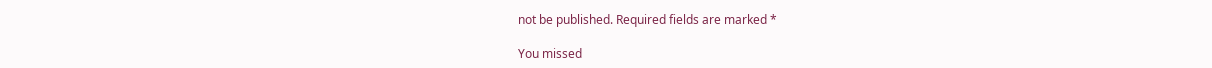not be published. Required fields are marked *

You missed